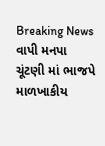Breaking News
વાપી મનપા ચૂંટણી માં ભાજપે માળખાકીય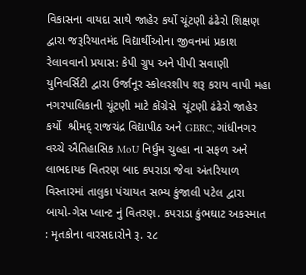વિકાસના વાયદા સાથે જાહેર કર્યો ચૂંટણી ઢંઢેરો શિક્ષણ દ્વારા જરૂરિયાતમંદ વિદ્યાર્થીઓના જીવનમાં પ્રકાશ રેલાવવાનો પ્રયાસ: કેપી ગ્રુપ અને પીપી સવાણી યુનિવર્સિટી દ્વારા ઉર્જાનૂર સ્કોલરશીપ શરૂ કરાય વાપી મહા નગરપાલિકાની ચૂંટણી માટે કોંગ્રેસે  ચૂંટણી ઢંઢેરો જાહેર કર્યો  શ્રીમદ્ રાજચંદ્ર વિદ્યાપીઠ અને GBRC, ગાંધીનગર વચ્ચે ઐતિહાસિક MoU નિર્ધુમ ચુલ્હા ના સફળ અને લાભદાયક વિતરણ બાદ કપરાડા જેવા અંતરિયાળ વિસ્તારમાં તાલુકા પંચાયત સભ્ય કુંજાલી પટેલ દ્વારા બાયો-ગેસ પ્લાન્ટ નું વિતરણ. કપરાડા કુંભઘાટ અકસ્માત : મૃતકોના વારસદારોને રૂ. ૨૮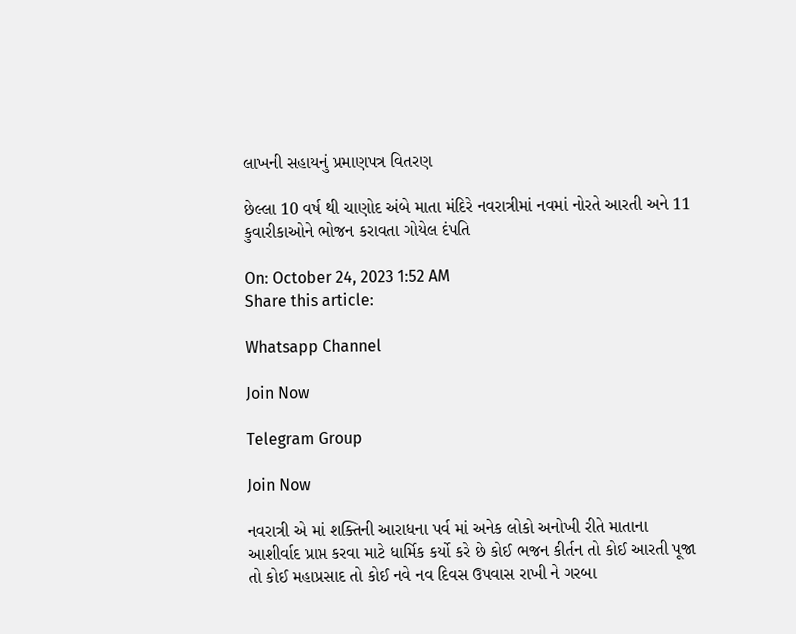લાખની સહાયનું પ્રમાણપત્ર વિતરણ

છેલ્લા 10 વર્ષ થી ચાણોદ અંબે માતા મંદિરે નવરાત્રીમાં નવમાં નોરતે આરતી અને 11 કુવારીકાઓને ભોજન કરાવતા ગોયેલ દંપતિ

On: October 24, 2023 1:52 AM
Share this article:

Whatsapp Channel

Join Now

Telegram Group

Join Now

નવરાત્રી એ માં શક્તિની આરાધના પર્વ માં અનેક લોકો અનોખી રીતે માતાના આશીર્વાદ પ્રાપ્ત કરવા માટે ધાર્મિક કર્યો કરે છે કોઈ ભજન કીર્તન તો કોઈ આરતી પૂજા તો કોઈ મહાપ્રસાદ તો કોઈ નવે નવ દિવસ ઉપવાસ રાખી ને ગરબા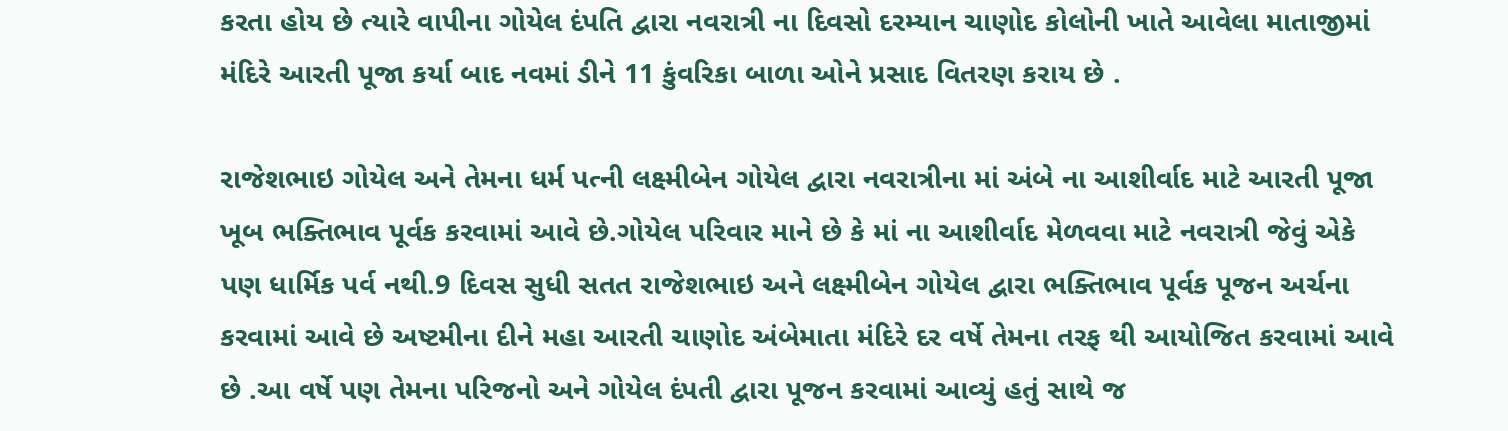કરતા હોય છે ત્યારે વાપીના ગોયેલ દંપતિ દ્વારા નવરાત્રી ના દિવસો દરમ્યાન ચાણોદ કોલોની ખાતે આવેલા માતાજીમાં મંદિરે આરતી પૂજા કર્યા બાદ નવમાં ડીને 11 કુંવરિકા બાળા ઓને પ્રસાદ વિતરણ કરાય છે .

રાજેશભાઇ ગોયેલ અને તેમના ધર્મ પત્ની લક્ષ્મીબેન ગોયેલ દ્વારા નવરાત્રીના માં અંબે ના આશીર્વાદ માટે આરતી પૂજા ખૂબ ભક્તિભાવ પૂર્વક કરવામાં આવે છે.ગોયેલ પરિવાર માને છે કે માં ના આશીર્વાદ મેળવવા માટે નવરાત્રી જેવું એકે પણ ધાર્મિક પર્વ નથી.9 દિવસ સુધી સતત રાજેશભાઇ અને લક્ષ્મીબેન ગોયેલ દ્વારા ભક્તિભાવ પૂર્વક પૂજન અર્ચના કરવામાં આવે છે અષ્ટમીના દીને મહા આરતી ચાણોદ અંબેમાતા મંદિરે દર વર્ષે તેમના તરફ થી આયોજિત કરવામાં આવે છે .આ વર્ષે પણ તેમના પરિજનો અને ગોયેલ દંપતી દ્વારા પૂજન કરવામાં આવ્યું હતું સાથે જ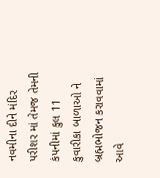નવમીના દીને મંદિર પરીશર માં તેમજ તેમની કંપનીમાં કુલ 11 કુવારીકા બાળાઓ ને બ્રહ્મભોજન કરાવવામાં આવે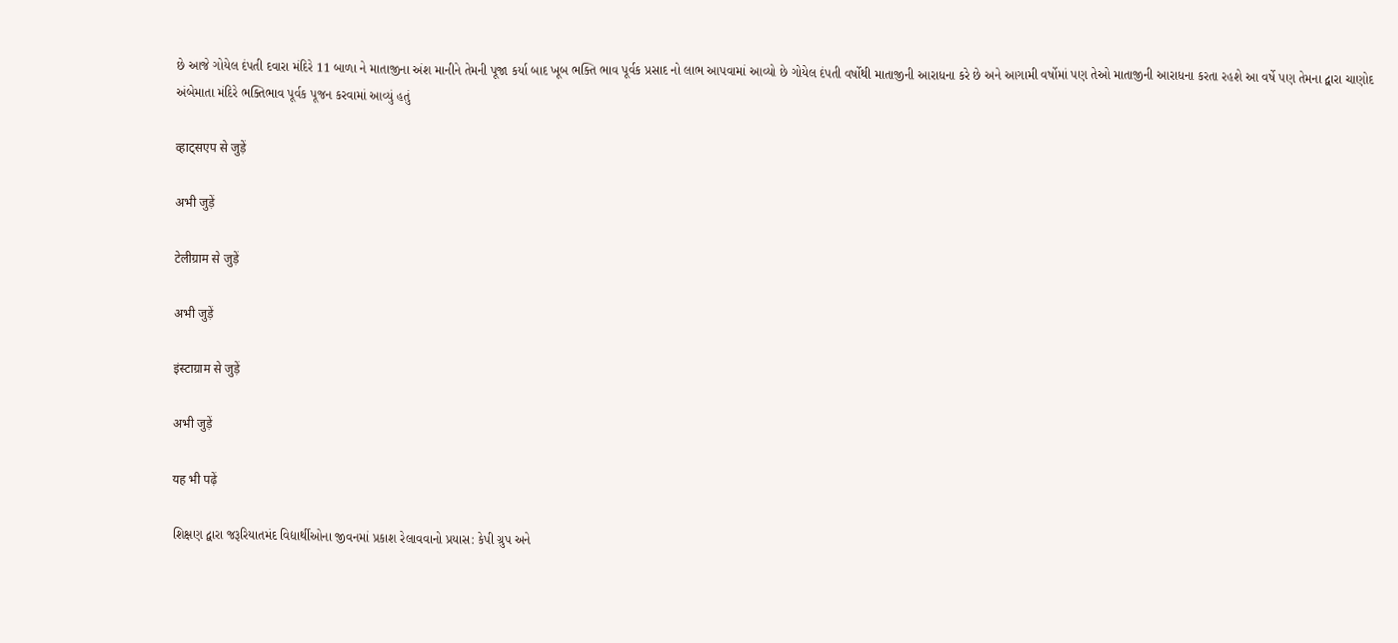છે આજે ગોયેલ દંપતી દવારા મંદિરે 11 બાળા ને માતાજીના અંશ માનીને તેમની પૂજા કર્યા બાદ ખૂબ ભક્તિ ભાવ પૂર્વક પ્રસાદ નો લાભ આપવામાં આવ્યો છે ગોયેલ દંપતી વર્ષોથી માતાજીની આરાધના કરે છે અને આગામી વર્ષોમાં પણ તેઓ માતાજીની આરાધના કરતા રહશે આ વર્ષે પણ તેમના દ્વારા ચાણોદ અંબેમાતા મંદિરે ભક્તિભાવ પૂર્વક પૂજન કરવામાં આવ્યું હતું

व्हाट्सएप से जुड़ें

अभी जुड़ें

टेलीग्राम से जुड़ें

अभी जुड़ें

इंस्टाग्राम से जुड़ें

अभी जुड़ें

यह भी पढ़ें

શિક્ષણ દ્વારા જરૂરિયાતમંદ વિદ્યાર્થીઓના જીવનમાં પ્રકાશ રેલાવવાનો પ્રયાસ: કેપી ગ્રુપ અને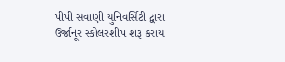પીપી સવાણી યુનિવર્સિટી દ્વારા ઉર્જાનૂર સ્કોલરશીપ શરૂ કરાય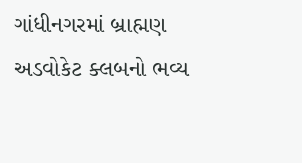ગાંધીનગરમાં બ્રાહ્મણ અડવોકેટ ક્લબનો ભવ્ય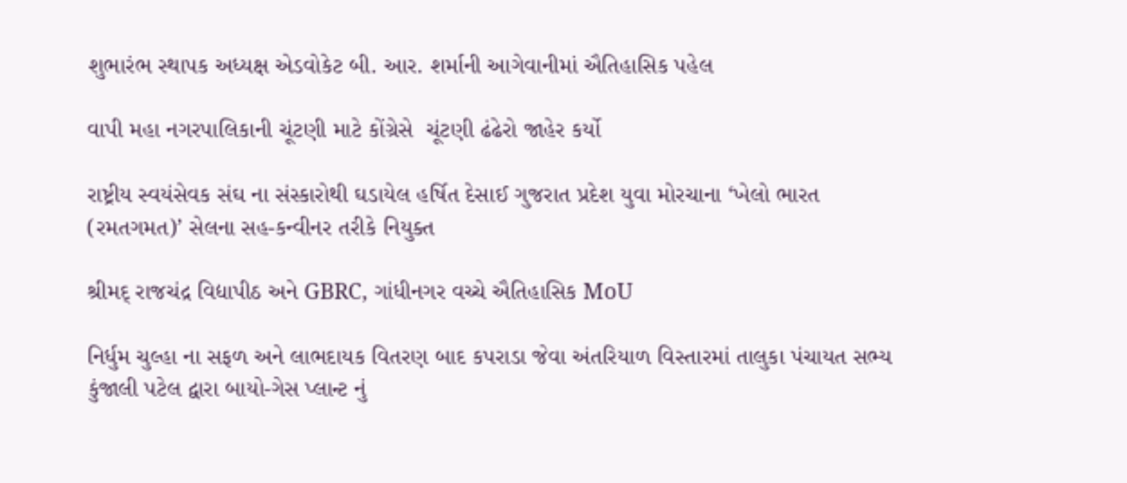શુભારંભ સ્થાપક અધ્યક્ષ એડવોકેટ બી. આર. શર્માની આગેવાનીમાં ઐતિહાસિક પહેલ

વાપી મહા નગરપાલિકાની ચૂંટણી માટે કોંગ્રેસે  ચૂંટણી ઢંઢેરો જાહેર કર્યો

રાષ્ટ્રીય સ્વયંસેવક સંઘ ના સંસ્કારોથી ઘડાયેલ હર્ષિત દેસાઈ ગુજરાત પ્રદેશ યુવા મોરચાના ‘ખેલો ભારત (રમતગમત)’ સેલના સહ-કન્વીનર તરીકે નિયુક્ત

શ્રીમદ્ રાજચંદ્ર વિદ્યાપીઠ અને GBRC, ગાંધીનગર વચ્ચે ઐતિહાસિક MoU

નિર્ધુમ ચુલ્હા ના સફળ અને લાભદાયક વિતરણ બાદ કપરાડા જેવા અંતરિયાળ વિસ્તારમાં તાલુકા પંચાયત સભ્ય કુંજાલી પટેલ દ્વારા બાયો-ગેસ પ્લાન્ટ નું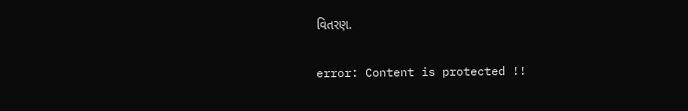વિતરણ.

error: Content is protected !!